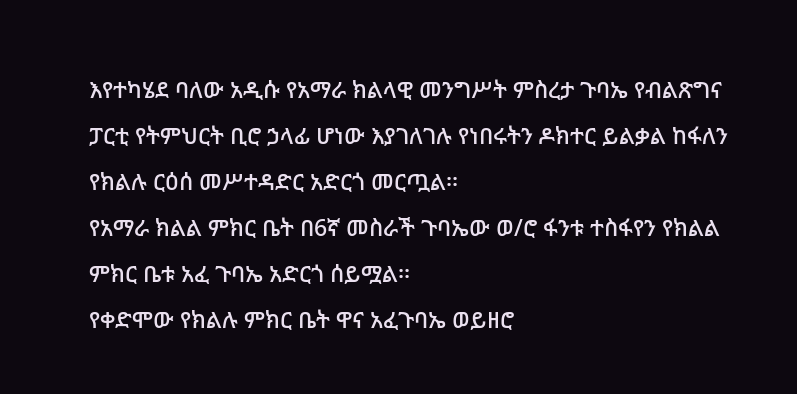እየተካሄደ ባለው አዲሱ የአማራ ክልላዊ መንግሥት ምስረታ ጉባኤ የብልጽግና ፓርቲ የትምህርት ቢሮ ኃላፊ ሆነው እያገለገሉ የነበሩትን ዶክተር ይልቃል ከፋለን የክልሉ ርዕሰ መሥተዳድር አድርጎ መርጧል፡፡
የአማራ ክልል ምክር ቤት በ6ኛ መስራች ጉባኤው ወ/ሮ ፋንቱ ተስፋየን የክልል ምክር ቤቱ አፈ ጉባኤ አድርጎ ሰይሟል፡፡
የቀድሞው የክልሉ ምክር ቤት ዋና አፈጉባኤ ወይዘሮ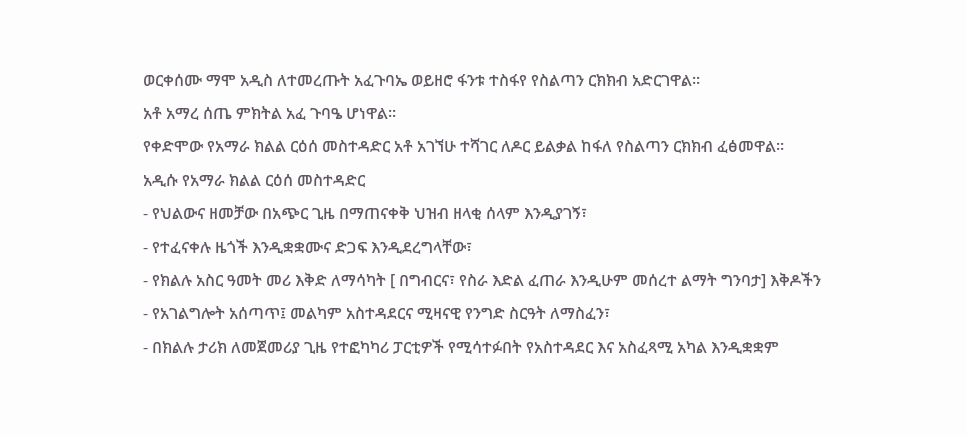ወርቀሰሙ ማሞ አዲስ ለተመረጡት አፈጉባኤ ወይዘሮ ፋንቱ ተስፋየ የስልጣን ርክክብ አድርገዋል፡፡
አቶ አማረ ሰጤ ምክትል አፈ ጉባዔ ሆነዋል።
የቀድሞው የአማራ ክልል ርዕሰ መስተዳድር አቶ አገኘሁ ተሻገር ለዶር ይልቃል ከፋለ የስልጣን ርክክብ ፈፅመዋል።
አዲሱ የአማራ ክልል ርዕሰ መስተዳድር
- የህልውና ዘመቻው በአጭር ጊዜ በማጠናቀቅ ህዝብ ዘላቂ ሰላም እንዲያገኝ፣
- የተፈናቀሉ ዜጎች እንዲቋቋሙና ድጋፍ እንዲደረግላቸው፣
- የክልሉ አስር ዓመት መሪ እቅድ ለማሳካት [ በግብርና፣ የስራ እድል ፈጠራ እንዲሁም መሰረተ ልማት ግንባታ] እቅዶችን
- የአገልግሎት አሰጣጥ፤ መልካም አስተዳደርና ሚዛናዊ የንግድ ስርዓት ለማስፈን፣
- በክልሉ ታሪክ ለመጀመሪያ ጊዜ የተፎካካሪ ፓርቲዎች የሚሳተፉበት የአስተዳደር እና አስፈጻሚ አካል እንዲቋቋም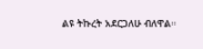ልዩ ትኩረት አደርጋለሁ ብለዋል።